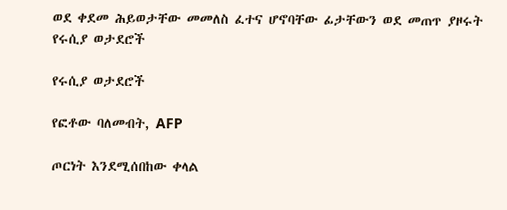ወደ ቀደመ ሕይወታቸው መመለስ ፈተና ሆኖባቸው ፊታቸውን ወደ መጠጥ ያዞሩት የሩሲያ ወታደሮች

የሩሲያ ወታደሮች

የፎቶው ባለመብት, AFP

ጦርነት እንደሚሰበከው ቀላል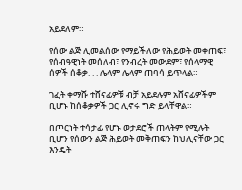አይደለም።

የሰው ልጅ ሊመልሰው የማይችለው የሕይወት መቀጠፍ፣ የሰብዓዊነት መሰለብ፣ የንብረት መውደም፣ የሰላማዊ ሰዎች ሰቆቃ. . . ሌላም ሌላም ጠባሳ ይጥላል።

ገፈት ቀማሹ ተሸናፊዎቹ ብቻ አይደሉም አሸናፊዎችም ቢሆኑ ከሰቆቃዎች ጋር ሊኖሩ ግድ ይላቸዋል።

በጦርነት ተሳታፊ የሆኑ ወታደሮች ጠላትም የሚሉት ቢሆን የሰውን ልጅ ሕይወት መቅጠፍን ከህሊናቸው ጋር እንዴት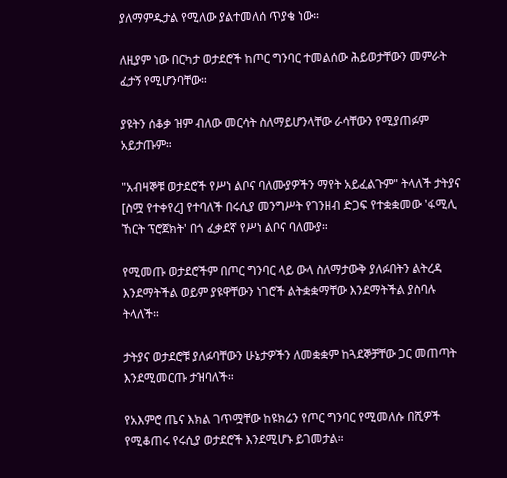ያለማምዱታል የሚለው ያልተመለሰ ጥያቄ ነው።

ለዚያም ነው በርካታ ወታደሮች ከጦር ግንባር ተመልሰው ሕይወታቸውን መምራት ፈታኝ የሚሆንባቸው።

ያዩትን ሰቆቃ ዝም ብለው መርሳት ስለማይሆንላቸው ራሳቸውን የሚያጠፉም አይታጡም።

"አብዛኞቹ ወታደሮች የሥነ ልቦና ባለሙያዎችን ማየት አይፈልጉም" ትላለች ታትያና [ስሟ የተቀየረ] የተባለች በሩሲያ መንግሥት የገንዘብ ድጋፍ የተቋቋመው 'ፋሚሊ ኸርት ፕሮጀክት' በጎ ፈቃደኛ የሥነ ልቦና ባለሙያ።

የሚመጡ ወታደሮችም በጦር ግንባር ላይ ውላ ስለማታውቅ ያለፉበትን ልትረዳ እንደማትችል ወይም ያዩዋቸውን ነገሮች ልትቋቋማቸው እንደማትችል ያስባሉ ትላለች።

ታትያና ወታደሮቹ ያለፉባቸውን ሁኔታዎችን ለመቋቋም ከጓደኞቻቸው ጋር መጠጣት እንደሚመርጡ ታዝባለች።

የአእምሮ ጤና እክል ገጥሟቸው ከዩክሬን የጦር ግንባር የሚመለሱ በሺዎች የሚቆጠሩ የሩሲያ ወታደሮች እንደሚሆኑ ይገመታል።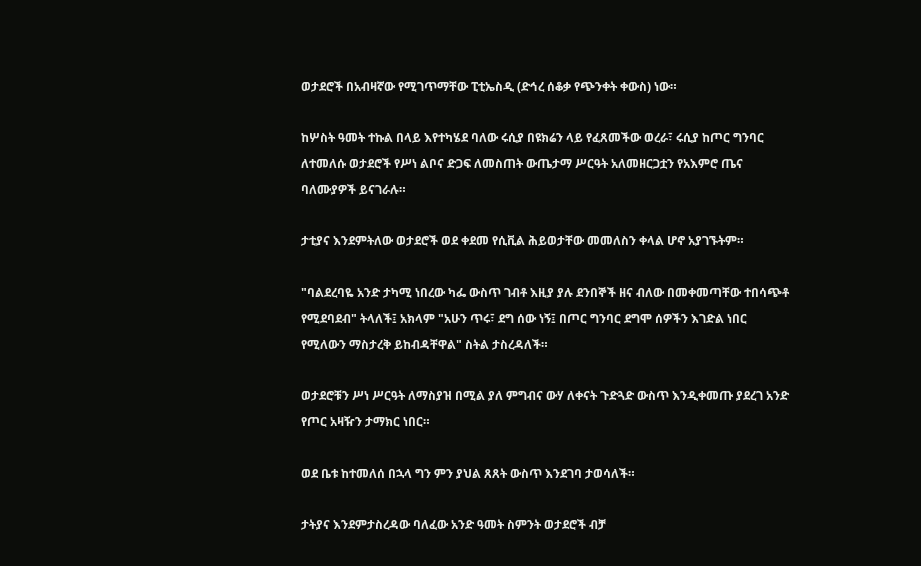ወታደሮች በአብዛኛው የሚገጥማቸው ፒቲኤስዲ (ድኅረ ሰቆቃ የጭንቀት ቀውስ) ነው።

ከሦስት ዓመት ተኩል በላይ እየተካሄደ ባለው ሩሲያ በዩክሬን ላይ የፈጸመችው ወረራ፣ ሩሲያ ከጦር ግንባር ለተመለሱ ወታደሮች የሥነ ልቦና ድጋፍ ለመስጠት ውጤታማ ሥርዓት አለመዘርጋቷን የአእምሮ ጤና ባለሙያዎች ይናገራሉ።

ታቲያና እንደምትለው ወታደሮች ወደ ቀደመ የሲቪል ሕይወታቸው መመለስን ቀላል ሆኖ አያገኙትም።

"ባልደረባዬ አንድ ታካሚ ነበረው ካፌ ውስጥ ገብቶ እዚያ ያሉ ደንበኞች ዘና ብለው በመቀመጣቸው ተበሳጭቶ የሚደባደብ" ትላለች፤ አክላም "አሁን ጥሩ፣ ደግ ሰው ነኝ፤ በጦር ግንባር ደግሞ ሰዎችን እገድል ነበር የሚለውን ማስታረቅ ይከብዳቸዋል" ስትል ታስረዳለች።

ወታደሮቹን ሥነ ሥርዓት ለማስያዝ በሚል ያለ ምግብና ውሃ ለቀናት ጉድጓድ ውስጥ እንዲቀመጡ ያደረገ አንድ የጦር አዛዥን ታማክር ነበር።

ወደ ቤቱ ከተመለሰ በኋላ ግን ምን ያህል ጸጸት ውስጥ እንደገባ ታወሳለች።

ታትያና እንደምታስረዳው ባለፈው አንድ ዓመት ስምንት ወታደሮች ብቻ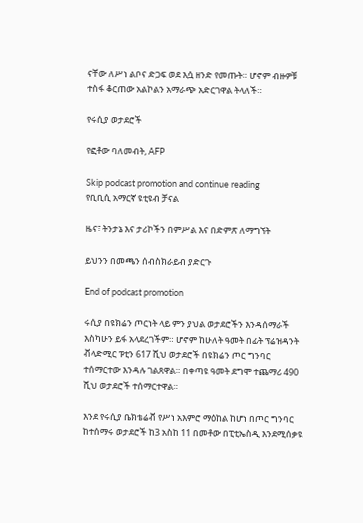ናቸው ለሥነ ልቦና ድጋፍ ወደ እሷ ዘንድ የመጡት። ሆኖም ብዙዎቹ ተስፋ ቆርጠው አልኮልን አማራጭ አድርገዋል ትላለች።

የሩሲያ ወታደሮች

የፎቶው ባለመብት, AFP

Skip podcast promotion and continue reading
የቢቢሲ አማርኛ ዩቲዩብ ቻናል

ዜና፣ ትንታኔ እና ታሪኮችን በምሥል እና በድምጽ ለማግኘት

ይህንን በመጫን ሰብስክራይብ ያድርጉ

End of podcast promotion

ሩሲያ በዩክሬን ጦርነት ላይ ምን ያህል ወታደሮችን እንዳሰማራች እስካሁን ይፋ አላደረገችም። ሆኖም ከሁለት ዓመት በፊት ፕሬዝዳንት ቭላድሚር ፑቲን 617 ሺህ ወታደሮች በዩክሬን ጦር ግንባር ተሰማርተው እንዳሉ ገልጸዋል። በቀጣዩ ዓመት ደግሞ ተጨማሪ 490 ሺህ ወታደሮች ተሰማርተዋል።

እንደ የሩሲያ ቤክቴሬቭ የሥነ አእምሮ ማዕከል ከሆነ በጦር ግንባር ከተሰማሩ ወታደሮች ከ3 አስከ 11 በመቶው በፒቲኤስዲ እንደሚሰቃዩ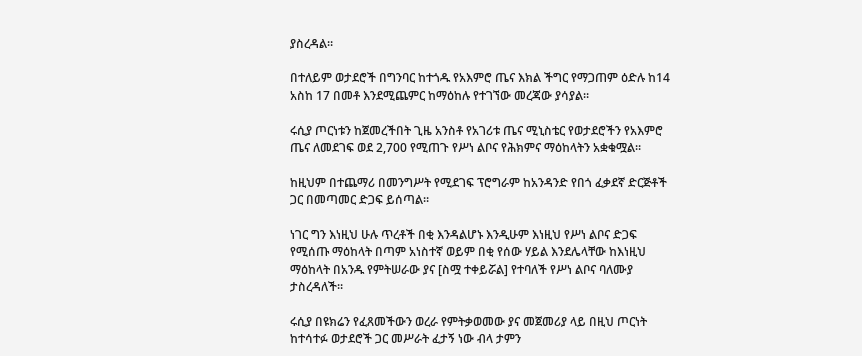ያስረዳል።

በተለይም ወታደሮች በግንባር ከተጎዱ የአእምሮ ጤና እክል ችግር የማጋጠም ዕድሉ ከ14 አስከ 17 በመቶ እንደሚጨምር ከማዕከሉ የተገኘው መረጃው ያሳያል።

ሩሲያ ጦርነቱን ከጀመረችበት ጊዜ አንስቶ የአገሪቱ ጤና ሚኒስቴር የወታደሮችን የአእምሮ ጤና ለመደገፍ ወደ 2,700 የሚጠጉ የሥነ ልቦና የሕክምና ማዕከላትን አቋቁሟል።

ከዚህም በተጨማሪ በመንግሥት የሚደገፍ ፕሮግራም ከአንዳንድ የበጎ ፈቃደኛ ድርጅቶች ጋር በመጣመር ድጋፍ ይሰጣል።

ነገር ግን እነዚህ ሁሉ ጥረቶች በቂ እንዳልሆኑ እንዲሁም እነዚህ የሥነ ልቦና ድጋፍ የሚሰጡ ማዕከላት በጣም አነስተኛ ወይም በቂ የሰው ሃይል እንደሌላቸው ከእነዚህ ማዕከላት በአንዱ የምትሠራው ያና [ስሟ ተቀይሯል] የተባለች የሥነ ልቦና ባለሙያ ታስረዳለች።

ሩሲያ በዩክሬን የፈጸመችውን ወረራ የምትቃወመው ያና መጀመሪያ ላይ በዚህ ጦርነት ከተሳተፉ ወታደሮች ጋር መሥራት ፈታኝ ነው ብላ ታምን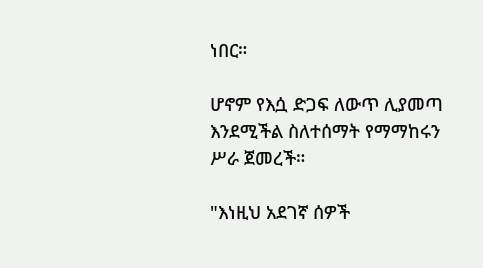ነበር።

ሆኖም የእሷ ድጋፍ ለውጥ ሊያመጣ እንደሚችል ስለተሰማት የማማከሩን ሥራ ጀመረች።

"እነዚህ አደገኛ ሰዎች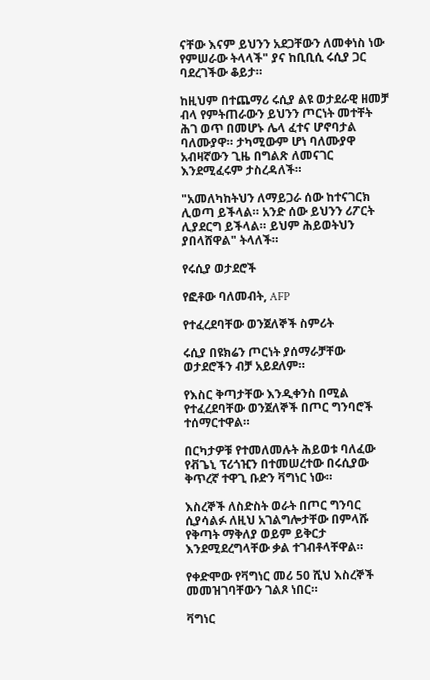ናቸው እናም ይህንን አደጋቸውን ለመቀነስ ነው የምሠራው ትላላች" ያና ከቢቢሲ ሩሲያ ጋር ባደረገችው ቆይታ።

ከዚህም በተጨማሪ ሩሲያ ልዩ ወታደራዊ ዘመቻ ብላ የምትጠራውን ይህንን ጦርነት መተቸት ሕገ ወጥ በመሆኑ ሌላ ፈተና ሆኖባታል ባለሙያዋ። ታካሚውም ሆነ ባለሙያዋ አብዛኛውን ጊዜ በግልጽ ለመናገር እንደሚፈሩም ታስረዳለች።

"አመለካከትህን ለማይጋራ ሰው ከተናገርክ ሊወጣ ይችላል። አንድ ሰው ይህንን ሪፖርት ሊያደርግ ይችላል። ይህም ሕይወትህን ያበላሸዋል" ትላለች።

የሩሲያ ወታደሮች

የፎቶው ባለመብት, AFP

የተፈረደባቸው ወንጀለኞች ስምሪት

ሩሲያ በዩክሬን ጦርነት ያሰማራቻቸው ወታደሮችን ብቻ አይደለም።

የእስር ቅጣታቸው እንዲቀንስ በሚል የተፈረደባቸው ወንጀለኞች በጦር ግንባሮች ተሰማርተዋል።

በርካታዎቹ የተመለመሉት ሕይወቱ ባለፈው የቭጌኒ ፕሪጎዢን በተመሠረተው በሩሲያው ቅጥረኛ ተዋጊ ቡድን ቫግነር ነው።

እስረኞች ለስድስት ወራት በጦር ግንባር ሲያሳልፉ ለዚህ አገልግሎታቸው በምላሹ የቅጣት ማቅለያ ወይም ይቅርታ እንደሚደረግላቸው ቃል ተገብቶላቸዋል።

የቀድሞው የቫግነር መሪ 50 ሺህ እስረኞች መመዝገባቸውን ገልጾ ነበር።

ቫግነር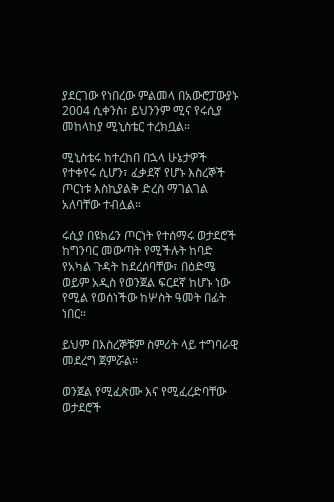ያደርገው የነበረው ምልመላ በአውሮፓውያኑ 2004 ሲቀንስ፣ ይህንንም ሚና የሩሲያ መከላከያ ሚኒስቴር ተረክቧል።

ሚኒስቴሩ ከተረከበ በኋላ ሁኔታዎች የተቀየሩ ሲሆን፣ ፈቃደኛ የሆኑ እስረኞች ጦርነቱ እስኪያልቅ ድረስ ማገልገል አለባቸው ተብሏል።

ሩሲያ በዩክሬን ጦርነት የተሰማሩ ወታደሮች ከግንባር መውጣት የሚችሉት ከባድ የአካል ጉዳት ከደረሰባቸው፣ በዕድሜ ወይም አዲስ የወንጀል ፍርደኛ ከሆኑ ነው የሚል የወሰነችው ከሦስት ዓመት በፊት ነበር።

ይህም በእስረኞቹም ስምሪት ላይ ተግባራዊ መደረግ ጀምሯል።

ወንጀል የሚፈጽሙ እና የሚፈረድባቸው ወታደሮች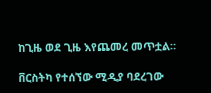ከጊዜ ወደ ጊዜ እየጨመረ መጥቷል።

ቨርስትካ የተሰኘው ሚዲያ ባደረገው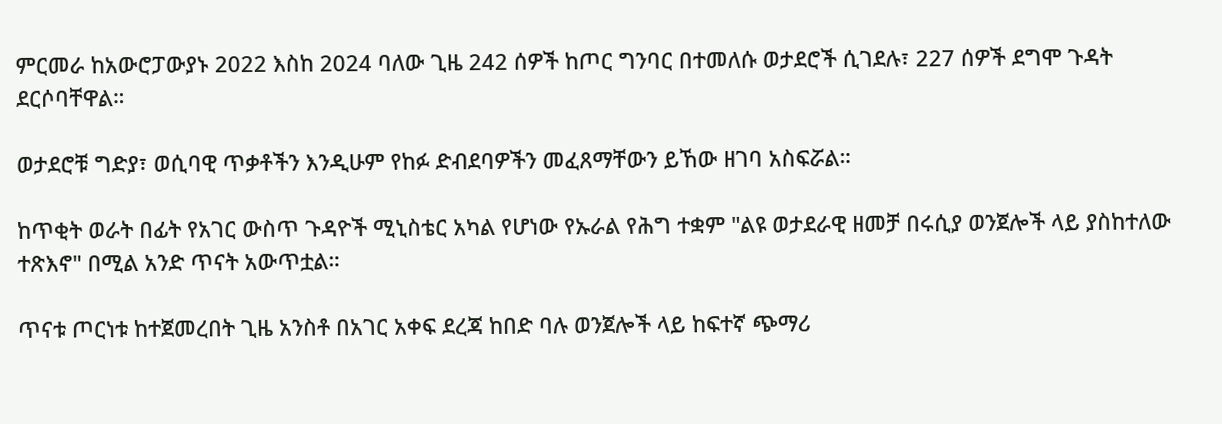ምርመራ ከአውሮፓውያኑ 2022 እስከ 2024 ባለው ጊዜ 242 ሰዎች ከጦር ግንባር በተመለሱ ወታደሮች ሲገደሉ፣ 227 ሰዎች ደግሞ ጉዳት ደርሶባቸዋል።

ወታደሮቹ ግድያ፣ ወሲባዊ ጥቃቶችን እንዲሁም የከፉ ድብደባዎችን መፈጸማቸውን ይኸው ዘገባ አስፍሯል።

ከጥቂት ወራት በፊት የአገር ውስጥ ጉዳዮች ሚኒስቴር አካል የሆነው የኡራል የሕግ ተቋም "ልዩ ወታደራዊ ዘመቻ በሩሲያ ወንጀሎች ላይ ያስከተለው ተጽእኖ" በሚል አንድ ጥናት አውጥቷል።

ጥናቱ ጦርነቱ ከተጀመረበት ጊዜ አንስቶ በአገር አቀፍ ደረጃ ከበድ ባሉ ወንጀሎች ላይ ከፍተኛ ጭማሪ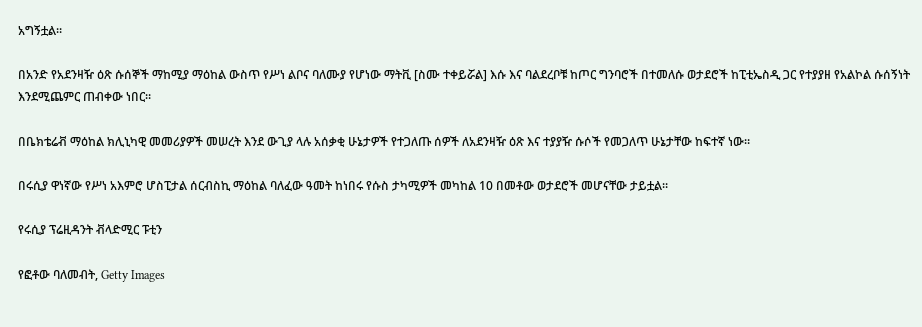አግኝቷል።

በአንድ የአደንዛዥ ዕጽ ሱሰኞች ማከሚያ ማዕከል ውስጥ የሥነ ልቦና ባለሙያ የሆነው ማትቪ [ስሙ ተቀይሯል] እሱ እና ባልደረቦቹ ከጦር ግንባሮች በተመለሱ ወታደሮች ከፒቲኤስዲ ጋር የተያያዘ የአልኮል ሱሰኝነት እንደሚጨምር ጠብቀው ነበር።

በቤክቴሬቭ ማዕከል ክሊኒካዊ መመሪያዎች መሠረት እንደ ውጊያ ላሉ አሰቃቂ ሁኔታዎች የተጋለጡ ሰዎች ለአደንዛዥ ዕጽ እና ተያያዥ ሱሶች የመጋለጥ ሁኔታቸው ከፍተኛ ነው።

በሩሲያ ዋነኛው የሥነ አእምሮ ሆስፒታል ሰርብስኪ ማዕከል ባለፈው ዓመት ከነበሩ የሱስ ታካሚዎች መካከል 10 በመቶው ወታደሮች መሆናቸው ታይቷል።

የሩሲያ ፕሬዚዳንት ቭላድሚር ፑቲን

የፎቶው ባለመብት, Getty Images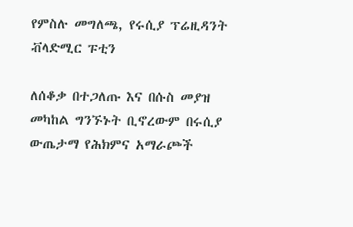የምስሉ መግለጫ, የሩሲያ ፕሬዚዳንት ቭላድሚር ፑቲን

ለሰቆቃ በተጋለጡ እና በሱስ መያዝ መካከል ግንኙኑት ቢኖረውም በሩሲያ ውጤታማ የሕክምና አማራጮች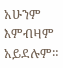አሁንም እምብዛም አይደሉም።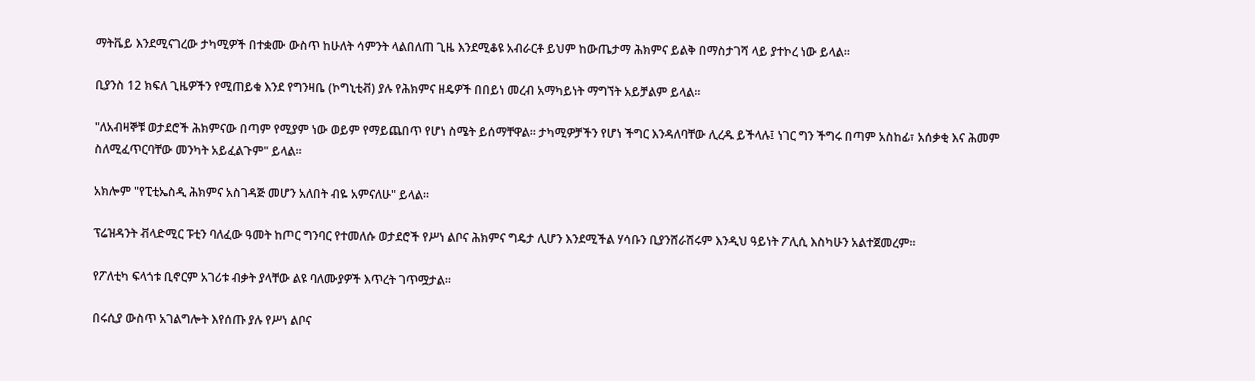ማትቬይ እንደሚናገረው ታካሚዎች በተቋሙ ውስጥ ከሁለት ሳምንት ላልበለጠ ጊዜ እንደሚቆዩ አብራርቶ ይህም ከውጤታማ ሕክምና ይልቅ በማስታገሻ ላይ ያተኮረ ነው ይላል።

ቢያንስ 12 ክፍለ ጊዜዎችን የሚጠይቁ እንደ የግንዛቤ (ኮግኒቲቭ) ያሉ የሕክምና ዘዴዎች በበይነ መረብ አማካይነት ማግኘት አይቻልም ይላል።

"ለአብዛኞቹ ወታደሮች ሕክምናው በጣም የሚያም ነው ወይም የማይጨበጥ የሆነ ስሜት ይሰማቸዋል። ታካሚዎቻችን የሆነ ችግር እንዳለባቸው ሊረዱ ይችላሉ፤ ነገር ግን ችግሩ በጣም አስከፊ፣ አሰቃቂ እና ሕመም ስለሚፈጥርባቸው መንካት አይፈልጉም" ይላል።

አክሎም "የፒቲኤስዲ ሕክምና አስገዳጅ መሆን አለበት ብዬ አምናለሁ" ይላል።

ፕሬዝዳንት ቭላድሚር ፑቲን ባለፈው ዓመት ከጦር ግንባር የተመለሱ ወታደሮች የሥነ ልቦና ሕክምና ግዴታ ሊሆን እንደሚችል ሃሳቡን ቢያንሸራሽሩም እንዲህ ዓይነት ፖሊሲ እስካሁን አልተጀመረም።

የፖለቲካ ፍላጎቱ ቢኖርም አገሪቱ ብቃት ያላቸው ልዩ ባለሙያዎች እጥረት ገጥሟታል።

በሩሲያ ውስጥ አገልግሎት እየሰጡ ያሉ የሥነ ልቦና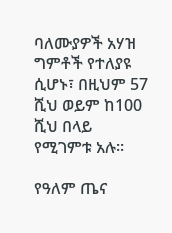ባለሙያዎች አሃዝ ግምቶች የተለያዩ ሲሆኑ፣ በዚህም 57 ሺህ ወይም ከ100 ሺህ በላይ የሚገምቱ አሉ።

የዓለም ጤና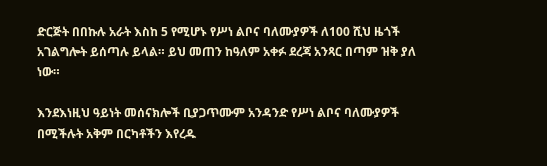ድርጅት በበኩሉ አራት እስከ 5 የሚሆኑ የሥነ ልቦና ባለሙያዎች ለ100 ሺህ ዜጎች አገልግሎት ይሰጣሉ ይላል። ይህ መጠን ከዓለም አቀፉ ደረጃ አንጻር በጣም ዝቅ ያለ ነው።

እንደእነዚህ ዓይነት መሰናክሎች ቢያጋጥሙም አንዳንድ የሥነ ልቦና ባለሙያዎች በሚችሉት አቅም በርካቶችን እየረዱ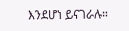እንደሆነ ይናገራሉ።